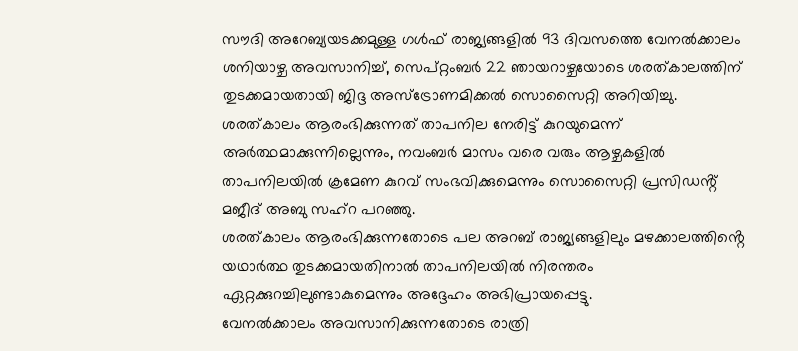സൗദി അറേബ്യയടക്കമുള്ള ഗൾഫ് രാജ്യങ്ങളിൽ 93 ദിവസത്തെ വേനൽക്കാലം ശനിയാഴ്ച അവസാനിച്ച്, സെപ്റ്റംബർ 22 ഞായറാഴ്ചയോടെ ശരത്കാലത്തിന് തുടക്കമായതായി ജിദ്ദ അസ്ട്രോണമിക്കൽ സൊസൈറ്റി അറിയിച്ചു.
ശരത്കാലം ആരംഭിക്കുന്നത് താപനില നേരിട്ട് കുറയുമെന്ന് അർത്ഥമാക്കുന്നില്ലെന്നും, നവംബർ മാസം വരെ വരും ആഴ്ചകളിൽ താപനിലയിൽ ക്രമേണ കുറവ് സംഭവിക്കുമെന്നും സൊസൈറ്റി പ്രസിഡൻ്റ് മജീദ് അബു സഹ്റ പറഞ്ഞു.
ശരത്കാലം ആരംഭിക്കുന്നതോടെ പല അറബ് രാജ്യങ്ങളിലും മഴക്കാലത്തിൻ്റെ യഥാർത്ഥ തുടക്കമായതിനാൽ താപനിലയിൽ നിരന്തരം ഏറ്റക്കുറച്ചിലുണ്ടാകുമെന്നും അദ്ദേഹം അഭിപ്രായപ്പെട്ടു.
വേനൽക്കാലം അവസാനിക്കുന്നതോടെ രാത്രി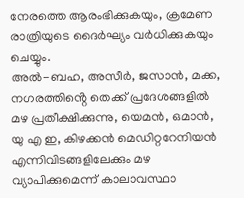നേരത്തെ ആരംഭിക്കുകയും, ക്രമേണ രാത്രിയുടെ ദൈർഘ്യം വർധിക്കുകയും ചെയ്യും.
അൽ-ബഹ, അസീർ, ജസാൻ, മക്ക, നഗരത്തിൻ്റെ തെക്ക് പ്രദേശങ്ങളിൽ മഴ പ്രതീക്ഷിക്കുന്നു, യെമൻ, ഒമാൻ, യു എ ഇ, കിഴക്കൻ മെഡിറ്ററേനിയൻ എന്നിവിടങ്ങളിലേക്കും മഴ വ്യാപിക്കുമെന്ന് കാലാവസ്ഥാ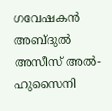ഗവേഷകൻ അബ്ദുൽ അസീസ് അൽ-ഹുസൈനി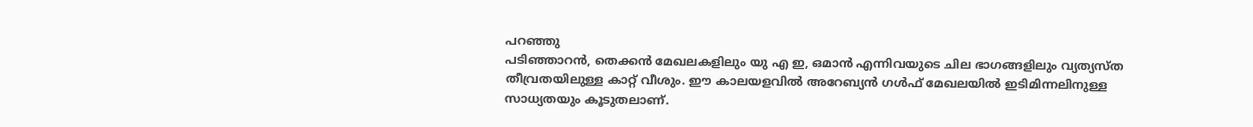പറഞ്ഞു
പടിഞ്ഞാറൻ, തെക്കൻ മേഖലകളിലും യു എ ഇ, ഒമാൻ എന്നിവയുടെ ചില ഭാഗങ്ങളിലും വ്യത്യസ്ത തീവ്രതയിലുള്ള കാറ്റ് വീശും. ഈ കാലയളവിൽ അറേബ്യൻ ഗൾഫ് മേഖലയിൽ ഇടിമിന്നലിനുള്ള സാധ്യതയും കൂടുതലാണ്.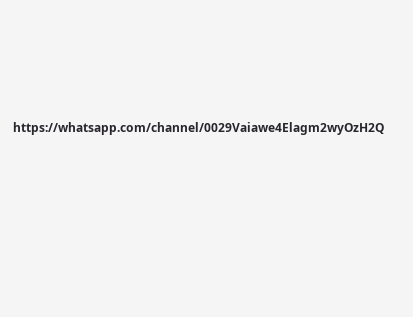https://whatsapp.com/channel/0029Vaiawe4Elagm2wyOzH2Q